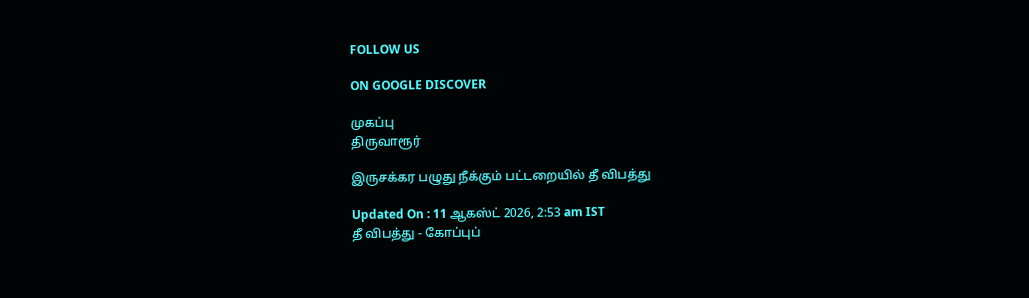FOLLOW US

ON GOOGLE DISCOVER

முகப்பு
திருவாரூர்

இருசக்கர பழுது நீக்கும் பட்டறையில் தீ விபத்து

Updated On : 11 ஆகஸ்ட் 2026, 2:53 am IST
தீ விபத்து - கோப்புப்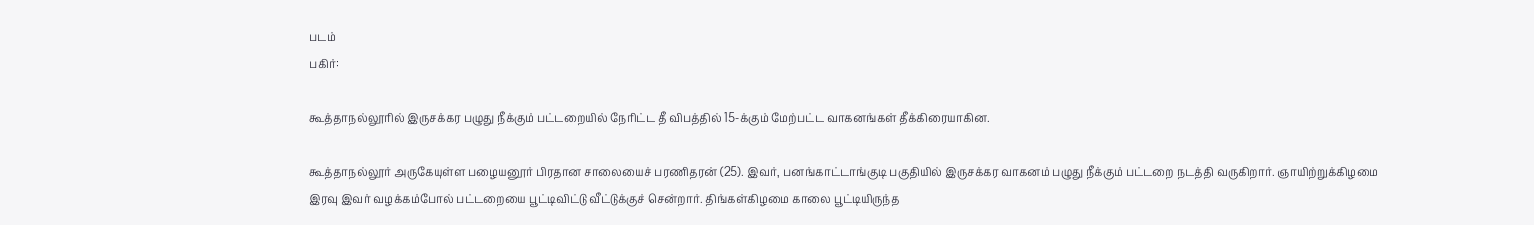படம்
பகிர்:

கூத்தாநல்லூரில் இருசக்கர பழுது நீக்கும் பட்டறையில் நேரிட்ட தீ விபத்தில் 15-க்கும் மேற்பட்ட வாகனங்கள் தீக்கிரையாகின.

கூத்தாநல்லூர் அருகேயுள்ள பழையனூர் பிரதான சாலையைச் பரணிதரன் (25). இவர், பனங்காட்டாங்குடி பகுதியில் இருசக்கர வாகனம் பழுது நீக்கும் பட்டறை நடத்தி வருகிறார். ஞாயிற்றுக்கிழமை இரவு இவர் வழக்கம்போல் பட்டறையை பூட்டிவிட்டு வீட்டுக்குச் சென்றார். திங்கள்கிழமை காலை பூட்டியிருந்த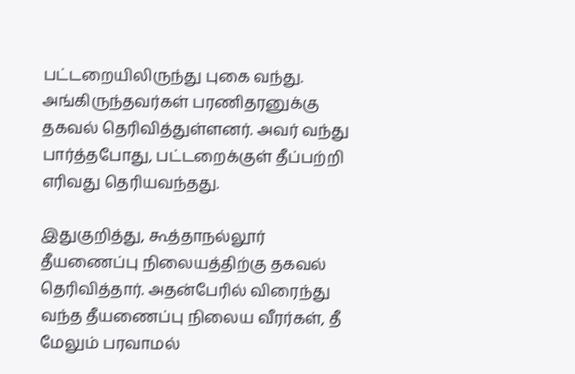பட்டறையிலிருந்து புகை வந்து. அங்கிருந்தவர்கள் பரணிதரனுக்கு தகவல் தெரிவித்துள்ளனர். அவர் வந்து பார்த்தபோது, பட்டறைக்குள் தீப்பற்றி எரிவது தெரியவந்தது.

இதுகுறித்து, கூத்தாநல்லூர் தீயணைப்பு நிலையத்திற்கு தகவல் தெரிவித்தார். அதன்பேரில் விரைந்து வந்த தீயணைப்பு நிலைய வீரர்கள், தீ மேலும் பரவாமல்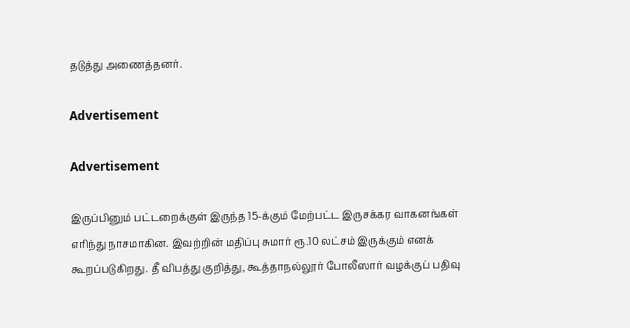தடுத்து அணைத்தனர்.

Advertisement

Advertisement

இருப்பினும் பட்டறைக்குள் இருந்த 15-க்கும் மேற்பட்ட இருசக்கர வாகனங்கள் எரிந்து நாசமாகின. இவற்றின் மதிப்பு சுமார் ரூ.10 லட்சம் இருக்கும் எனக் கூறப்படுகிறது. தீ விபத்து குறித்து, கூத்தாநல்லூர் போலீஸார் வழக்குப் பதிவு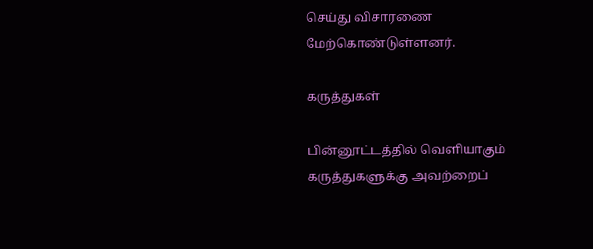செய்து விசாரணை மேற்கொண்டுள்ளனர்.

கருத்துகள்

பின்னூட்டத்தில் வெளியாகும் கருத்துகளுக்கு அவற்றைப்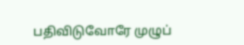பதிவிடுவோரே முழுப்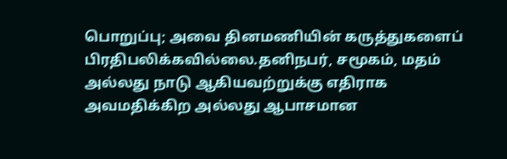பொறுப்பு; அவை தினமணியின் கருத்துகளைப் பிரதிபலிக்கவில்லை.தனிநபர், சமூகம், மதம் அல்லது நாடு ஆகியவற்றுக்கு எதிராக அவமதிக்கிற அல்லது ஆபாசமான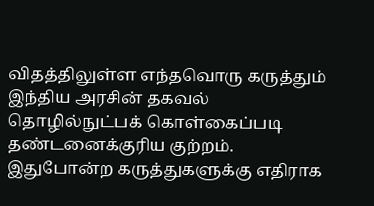விதத்திலுள்ள எந்தவொரு கருத்தும் இந்திய அரசின் தகவல் தொழில்நுட்பக் கொள்கைப்படி தண்டனைக்குரிய குற்றம். இதுபோன்ற கருத்துகளுக்கு எதிராக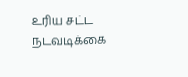உரிய சட்ட நடவடிக்கை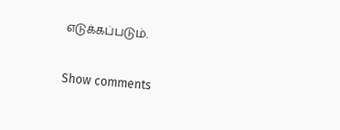எடுக்கப்படும்.

Show comments